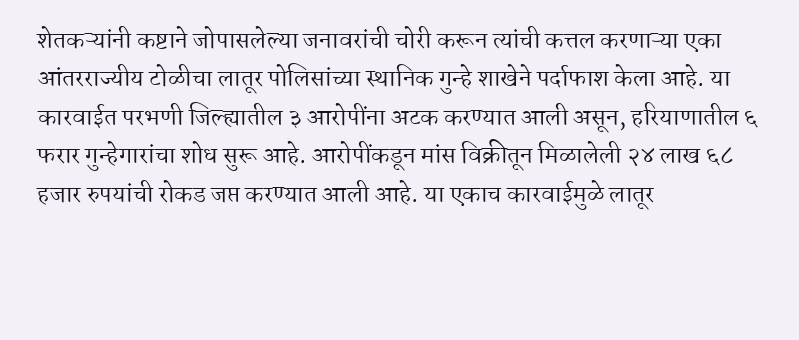शेतकऱ्यांनी कष्टाने जोपासलेल्या जनावरांची चोरी करून त्यांची कत्तल करणाऱ्या एका आंतरराज्यीय टोळीचा लातूर पोलिसांच्या स्थानिक गुन्हे शाखेने पर्दाफाश केला आहे. या कारवाईत परभणी जिल्ह्यातील ३ आरोपींना अटक करण्यात आली असून, हरियाणातील ६ फरार गुन्हेगारांचा शोध सुरू आहे. आरोपींकडून मांस विक्रीतून मिळालेली २४ लाख ६८ हजार रुपयांची रोकड जप्त करण्यात आली आहे. या एकाच कारवाईमुळे लातूर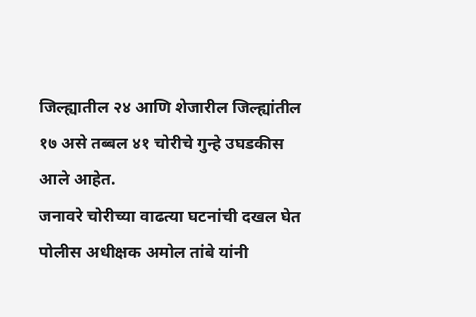जिल्ह्यातील २४ आणि शेजारील जिल्ह्यांतील १७ असे तब्बल ४१ चोरीचे गुन्हे उघडकीस आले आहेत.
जनावरे चोरीच्या वाढत्या घटनांची दखल घेत पोलीस अधीक्षक अमोल तांबे यांनी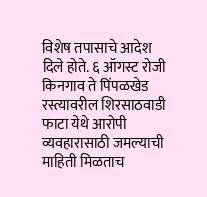विशेष तपासाचे आदेश दिले होते. ६ ऑगस्ट रोजी किनगाव ते पिंपळखेड रस्त्यावरील शिरसाठवाडी फाटा येथे आरोपी व्यवहारासाठी जमल्याची माहिती मिळताच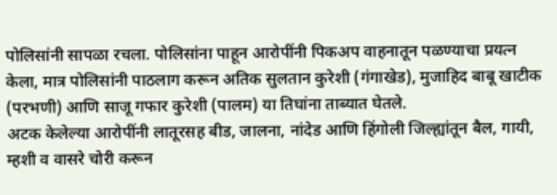पोलिसांनी सापळा रचला. पोलिसांना पाहून आरोपींनी पिकअप वाहनातून पळण्याचा प्रयत्न केला, मात्र पोलिसांनी पाठलाग करून अतिक सुलतान कुरेशी (गंगाखेड), मुजाहिद बाबू खाटीक (परभणी) आणि साजू गफार कुरेशी (पालम) या तिघांना ताब्यात घेतले.
अटक केलेल्या आरोपींनी लातूरसह बीड, जालना, नांदेड आणि हिंगोली जिल्ह्यांतून बैल, गायी, म्हशी व वासरे चोरी करून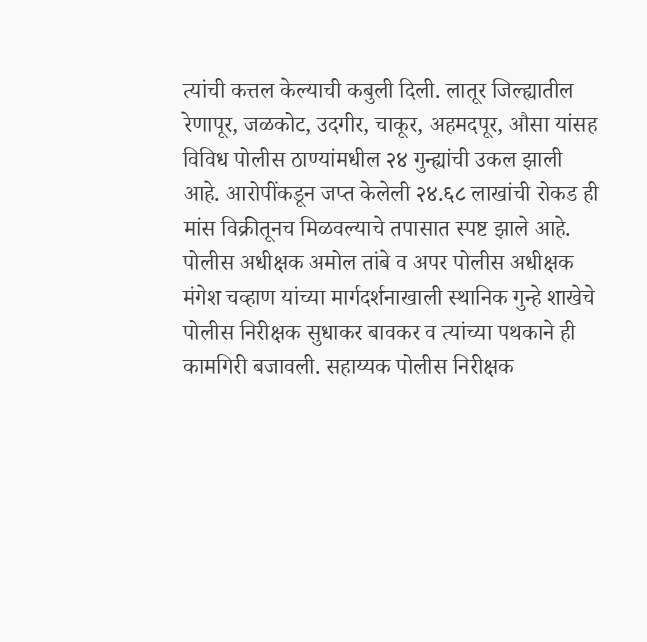त्यांची कत्तल केल्याची कबुली दिली. लातूर जिल्ह्यातील रेणापूर, जळकोट, उदगीर, चाकूर, अहमदपूर, औसा यांसह विविध पोलीस ठाण्यांमधील २४ गुन्ह्यांची उकल झाली आहे. आरोपींकडून जप्त केलेली २४.६८ लाखांची रोकड ही मांस विक्रीतूनच मिळवल्याचे तपासात स्पष्ट झाले आहे.
पोलीस अधीक्षक अमोल तांबे व अपर पोलीस अधीक्षक मंगेश चव्हाण यांच्या मार्गदर्शनाखाली स्थानिक गुन्हे शाखेचे पोलीस निरीक्षक सुधाकर बावकर व त्यांच्या पथकाने ही कामगिरी बजावली. सहाय्यक पोलीस निरीक्षक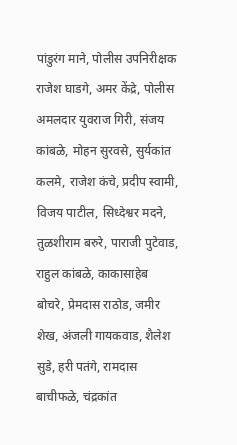पांडुरंग माने, पोलीस उपनिरीक्षक राजेश घाडगे, अमर केंद्रे, पोलीस अमलदार युवराज गिरी, संजय कांबळे, मोहन सुरवसे, सुर्यकांत कलमे, राजेश कंचे, प्रदीप स्वामी, विजय पाटील, सिध्देश्वर मदने, तुळशीराम बरुरे, पाराजी पुटेवाड, राहुल कांबळे, काकासाहेब बोचरे, प्रेमदास राठोड, जमीर शेख, अंजली गायकवाड, शैलेश सुडे, हरी पतंगे, रामदास बाचीफळे, चंद्रकांत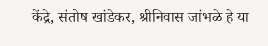केंद्रे, संतोष खांडेकर, श्रीनिवास जांभळे हे या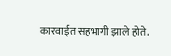कारवाईत सहभागी झाले होते.